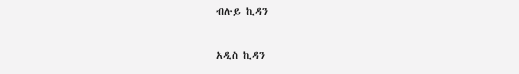ብሉይ ኪዳን

አዲስ ኪዳን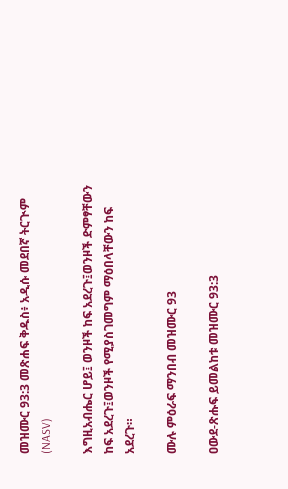መዝሙር 93:3 መጽሐፍ ቅዱስ፥ አዲሱ መደበኛ ትርጒም (NASV)

እግዚአብሔር ሆይ፤ ወንዞች ከፍ አደረጉ፤ወንዞች ድምፃቸውን ከፍ አደረጉ፤ወንዞች የሚያስገመግም ማዕበላቸውን ከፍ አደረጉ።

ሙሉ ምዕራፍ ማንበብ መዝሙር 93

ዐውደ-ጽሑፍ ይመልከቱ መዝሙር 93:3